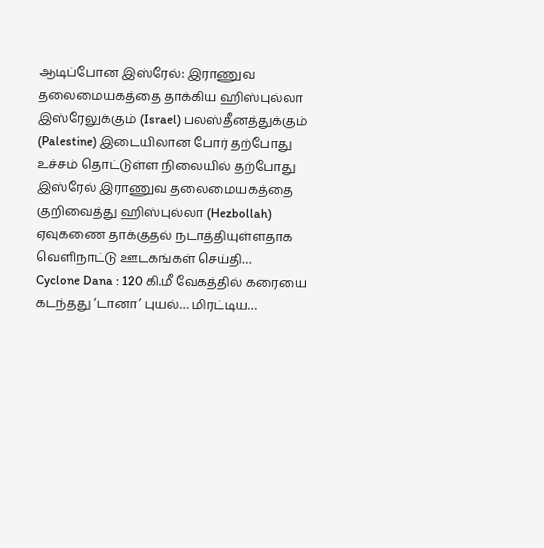ஆடிப்போன இஸ்ரேல்: இராணுவ தலைமையகத்தை தாக்கிய ஹிஸ்புல்லா
இஸ்ரேலுக்கும் (Israel) பலஸ்தீனத்துக்கும் (Palestine) இடையிலான போர் தற்போது உச்சம் தொட்டுள்ள நிலையில் தற்போது இஸ்ரேல் இராணுவ தலைமையகத்தை குறிவைத்து ஹிஸ்புல்லா (Hezbollah) ஏவுகணை தாக்குதல் நடாத்தியுள்ளதாக வெளிநாட்டு ஊடகங்கள் செய்தி…
Cyclone Dana : 120 கி.மீ வேகத்தில் கரையை கடந்தது ‘டானா’ புயல்… மிரட்டிய…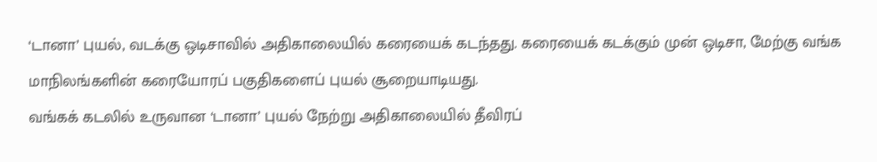‘டானா’ புயல், வடக்கு ஒடிசாவில் அதிகாலையில் கரையைக் கடந்தது. கரையைக் கடக்கும் முன் ஒடிசா, மேற்கு வங்க மாநிலங்களின் கரையோரப் பகுதிகளைப் புயல் சூறையாடியது.
வங்கக் கடலில் உருவான ‘டானா’ புயல் நேற்று அதிகாலையில் தீவிரப்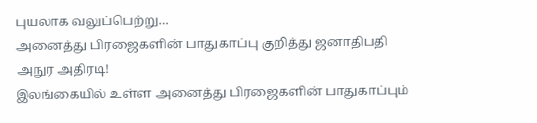புயலாக வலுப்பெற்று…
அனைத்து பிரஜைகளின் பாதுகாப்பு குறித்து ஜனாதிபதி அநுர அதிரடி!
இலங்கையில் உள்ள அனைத்து பிரஜைகளின் பாதுகாப்பும்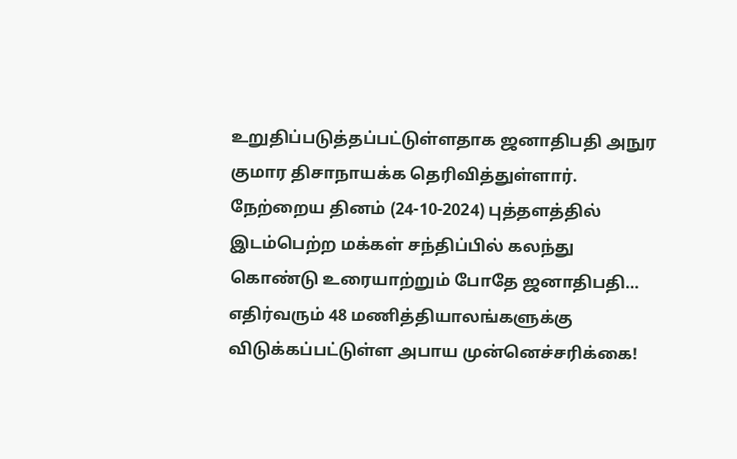உறுதிப்படுத்தப்பட்டுள்ளதாக ஜனாதிபதி அநுர குமார திசாநாயக்க தெரிவித்துள்ளார்.
நேற்றைய தினம் (24-10-2024) புத்தளத்தில் இடம்பெற்ற மக்கள் சந்திப்பில் கலந்து கொண்டு உரையாற்றும் போதே ஜனாதிபதி…
எதிர்வரும் 48 மணித்தியாலங்களுக்கு விடுக்கப்பட்டுள்ள அபாய முன்னெச்சரிக்கை!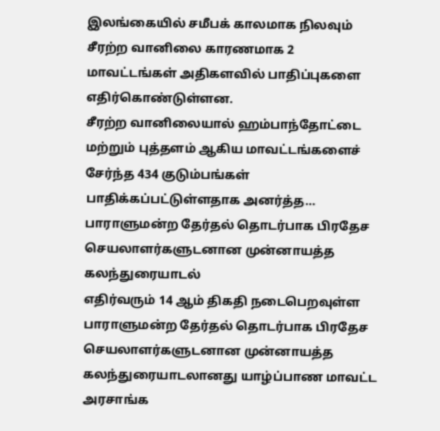இலங்கையில் சமீபக் காலமாக நிலவும் சீரற்ற வானிலை காரணமாக 2 மாவட்டங்கள் அதிகளவில் பாதிப்புகளை எதிர்கொண்டுள்ளன.
சீரற்ற வானிலையால் ஹம்பாந்தோட்டை மற்றும் புத்தளம் ஆகிய மாவட்டங்களைச் சேர்ந்த 434 குடும்பங்கள் பாதிக்கப்பட்டுள்ளதாக அனர்த்த…
பாராளுமன்ற தேர்தல் தொடர்பாக பிரதேச செயலாளர்களுடனான முன்னாயத்த கலந்துரையாடல்
எதிர்வரும் 14 ஆம் திகதி நடைபெறவுள்ள பாராளுமன்ற தேர்தல் தொடர்பாக பிரதேச செயலாளர்களுடனான முன்னாயத்த கலந்துரையாடலானது யாழ்ப்பாண மாவட்ட அரசாங்க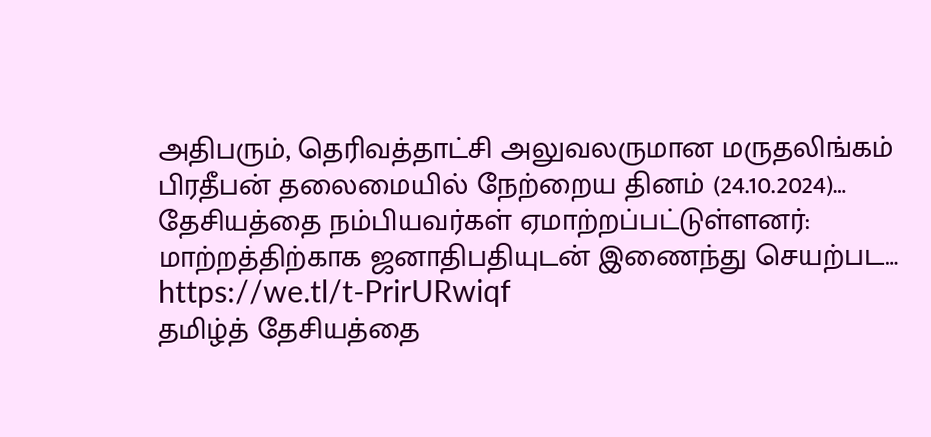அதிபரும், தெரிவத்தாட்சி அலுவலருமான மருதலிங்கம் பிரதீபன் தலைமையில் நேற்றைய தினம் (24.10.2024)…
தேசியத்தை நம்பியவர்கள் ஏமாற்றப்பட்டுள்ளனர்: மாற்றத்திற்காக ஜனாதிபதியுடன் இணைந்து செயற்பட…
https://we.tl/t-PrirURwiqf
தமிழ்த் தேசியத்தை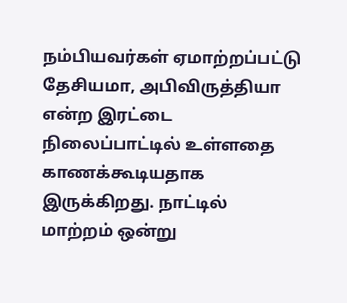நம்பியவர்கள் ஏமாற்றப்பட்டு தேசியமா, அபிவிருத்தியா என்ற இரட்டை நிலைப்பாட்டில் உள்ளதை காணக்கூடியதாக இருக்கிறது. நாட்டில் மாற்றம் ஒன்று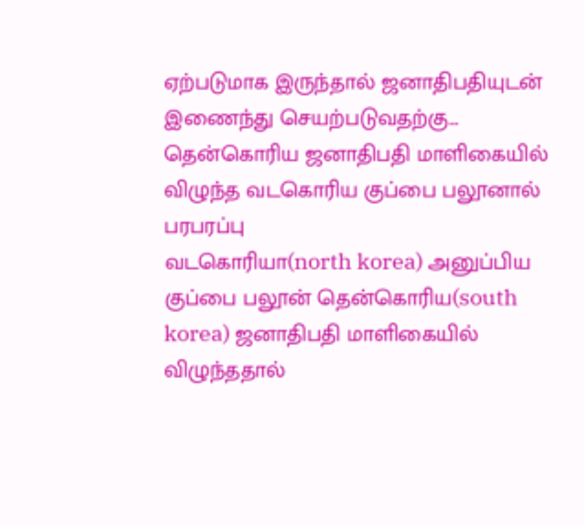ஏற்படுமாக இருந்தால் ஜனாதிபதியுடன் இணைந்து செயற்படுவதற்கு…
தென்கொரிய ஜனாதிபதி மாளிகையில் விழுந்த வடகொரிய குப்பை பலூனால் பரபரப்பு
வடகொரியா(north korea) அனுப்பிய குப்பை பலூன் தென்கொரிய(south korea) ஜனாதிபதி மாளிகையில் விழுந்ததால்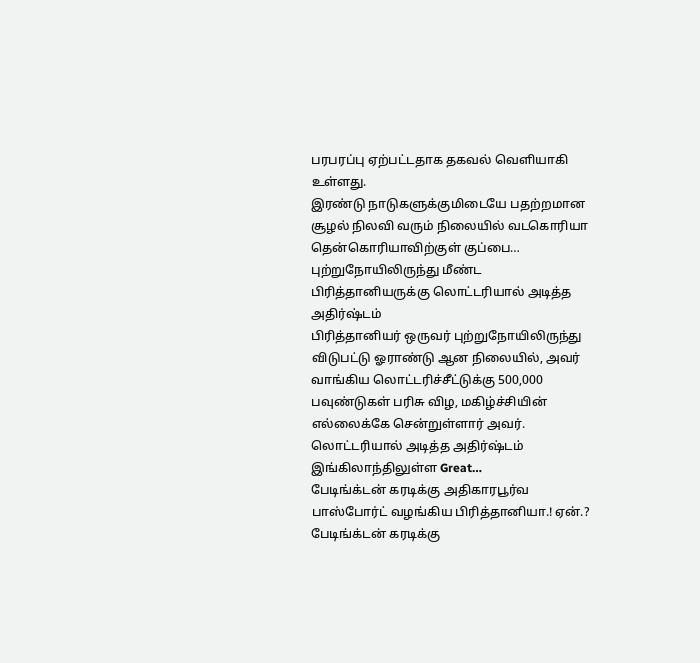பரபரப்பு ஏற்பட்டதாக தகவல் வெளியாகி உள்ளது.
இரண்டு நாடுகளுக்குமிடையே பதற்றமான சூழல் நிலவி வரும் நிலையில் வடகொரியா தென்கொரியாவிற்குள் குப்பை…
புற்றுநோயிலிருந்து மீண்ட பிரித்தானியருக்கு லொட்டரியால் அடித்த அதிர்ஷ்டம்
பிரித்தானியர் ஒருவர் புற்றுநோயிலிருந்து விடுபட்டு ஓராண்டு ஆன நிலையில், அவர் வாங்கிய லொட்டரிச்சீட்டுக்கு 500,000 பவுண்டுகள் பரிசு விழ, மகிழ்ச்சியின் எல்லைக்கே சென்றுள்ளார் அவர்.
லொட்டரியால் அடித்த அதிர்ஷ்டம்
இங்கிலாந்திலுள்ள Great…
பேடிங்க்டன் கரடிக்கு அதிகாரபூர்வ பாஸ்போர்ட் வழங்கிய பிரித்தானியா.! ஏன்.?
பேடிங்க்டன் கரடிக்கு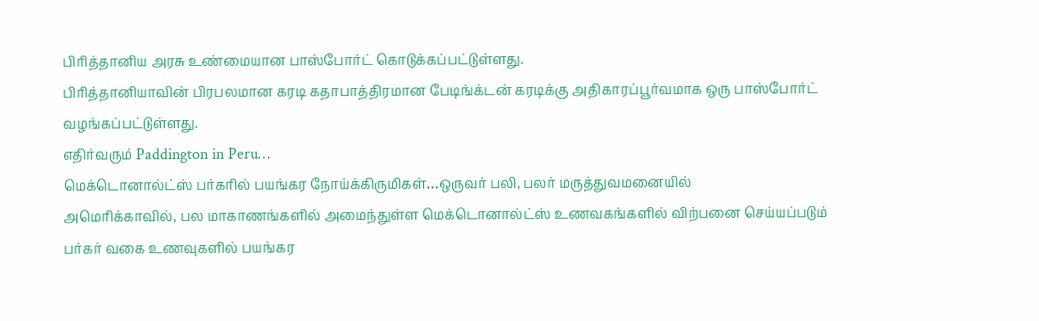பிரித்தானிய அரசு உண்மையான பாஸ்போர்ட் கொடுக்கப்பட்டுள்ளது.
பிரித்தானியாவின் பிரபலமான கரடி கதாபாத்திரமான பேடிங்க்டன் கரடிக்கு அதிகாரப்பூர்வமாக ஒரு பாஸ்போர்ட் வழங்கப்பட்டுள்ளது.
எதிர்வரும் Paddington in Peru…
மெக்டொனால்ட்ஸ் பர்கரில் பயங்கர நோய்க்கிருமிகள்…ஒருவர் பலி, பலர் மருத்துவமனையில்
அமெரிக்காவில், பல மாகாணங்களில் அமைந்துள்ள மெக்டொனால்ட்ஸ் உணவகங்களில் விற்பனை செய்யப்படும் பர்கர் வகை உணவுகளில் பயங்கர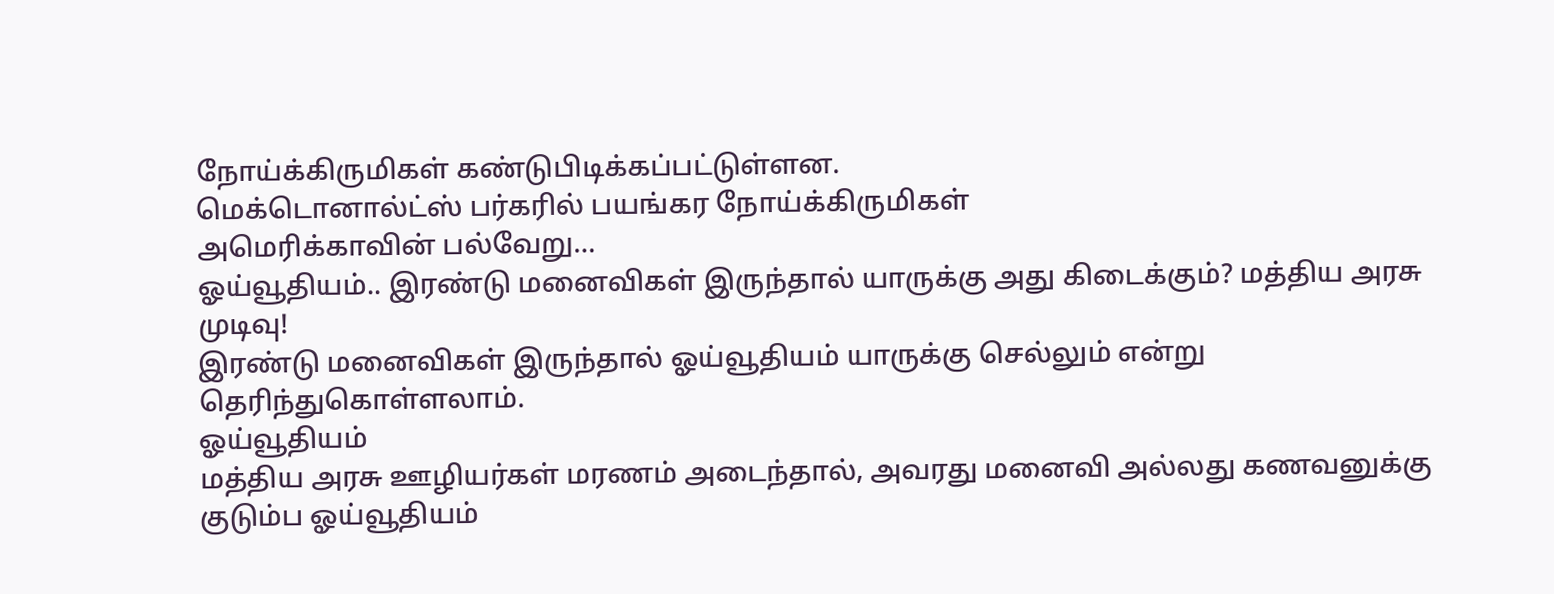நோய்க்கிருமிகள் கண்டுபிடிக்கப்பட்டுள்ளன.
மெக்டொனால்ட்ஸ் பர்கரில் பயங்கர நோய்க்கிருமிகள்
அமெரிக்காவின் பல்வேறு…
ஓய்வூதியம்.. இரண்டு மனைவிகள் இருந்தால் யாருக்கு அது கிடைக்கும்? மத்திய அரசு முடிவு!
இரண்டு மனைவிகள் இருந்தால் ஓய்வூதியம் யாருக்கு செல்லும் என்று தெரிந்துகொள்ளலாம்.
ஓய்வூதியம்
மத்திய அரசு ஊழியர்கள் மரணம் அடைந்தால், அவரது மனைவி அல்லது கணவனுக்கு குடும்ப ஓய்வூதியம்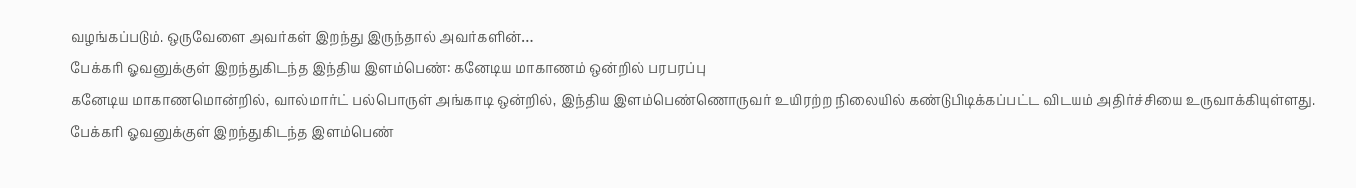வழங்கப்படும். ஒருவேளை அவர்கள் இறந்து இருந்தால் அவர்களின்…
பேக்கரி ஓவனுக்குள் இறந்துகிடந்த இந்திய இளம்பெண்: கனேடிய மாகாணம் ஒன்றில் பரபரப்பு
கனேடிய மாகாணமொன்றில், வால்மார்ட் பல்பொருள் அங்காடி ஒன்றில், இந்திய இளம்பெண்ணொருவர் உயிரற்ற நிலையில் கண்டுபிடிக்கப்பட்ட விடயம் அதிர்ச்சியை உருவாக்கியுள்ளது.
பேக்கரி ஓவனுக்குள் இறந்துகிடந்த இளம்பெண்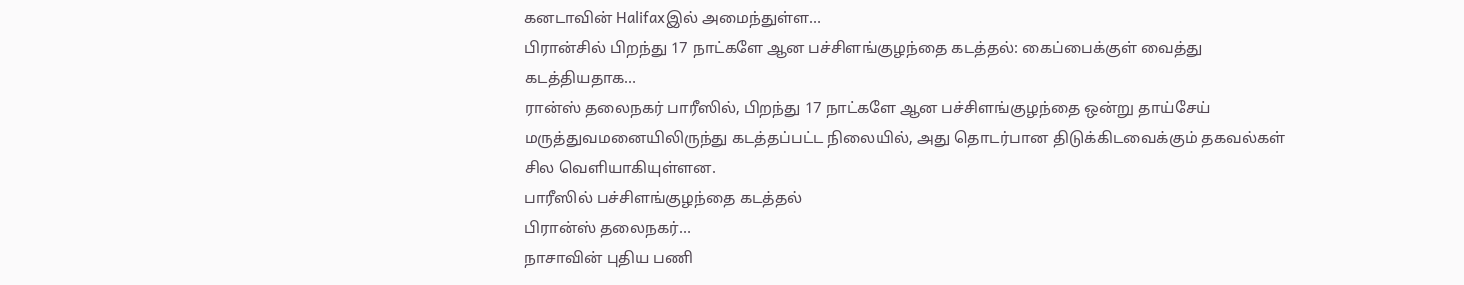கனடாவின் Halifaxஇல் அமைந்துள்ள…
பிரான்சில் பிறந்து 17 நாட்களே ஆன பச்சிளங்குழந்தை கடத்தல்: கைப்பைக்குள் வைத்து கடத்தியதாக…
ரான்ஸ் தலைநகர் பாரீஸில், பிறந்து 17 நாட்களே ஆன பச்சிளங்குழந்தை ஒன்று தாய்சேய் மருத்துவமனையிலிருந்து கடத்தப்பட்ட நிலையில், அது தொடர்பான திடுக்கிடவைக்கும் தகவல்கள் சில வெளியாகியுள்ளன.
பாரீஸில் பச்சிளங்குழந்தை கடத்தல்
பிரான்ஸ் தலைநகர்…
நாசாவின் புதிய பணி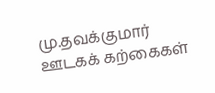மு.தவக்குமார்
ஊடகக் கற்கைகள்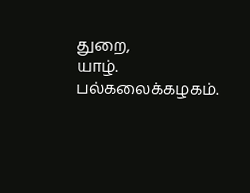துறை,
யாழ். பல்கலைக்கழகம்.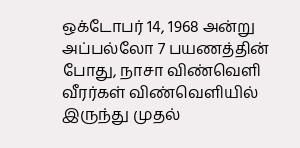ஒக்டோபர் 14, 1968 அன்று அப்பல்லோ 7 பயணத்தின் போது, நாசா விண்வெளி வீரர்கள் விண்வெளியில் இருந்து முதல்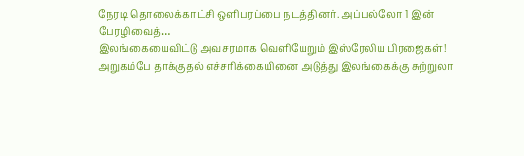நேரடி தொலைக்காட்சி ஒளிபரப்பை நடத்தினர். அப்பல்லோ 1 இன் பேரழிவைத்…
இலங்கையைவிட்டு அவசரமாக வெளியேறும் இஸ்ரேலிய பிரஜைகள்!
அறுகம்பே தாக்குதல் எச்சரிக்கையினை அடுத்து இலங்கைக்கு சுற்றுலா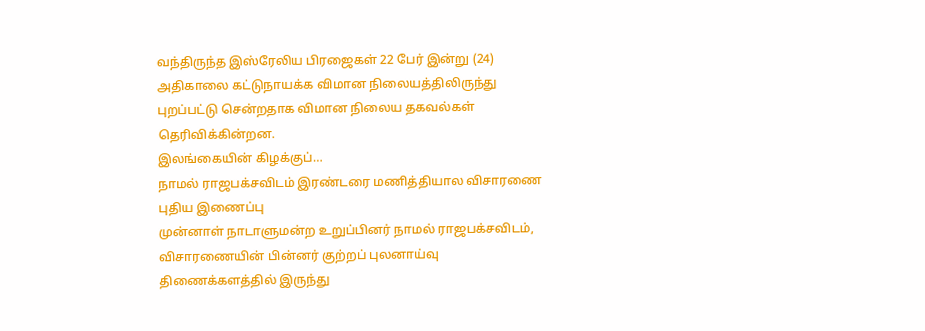வந்திருந்த இஸ்ரேலிய பிரஜைகள் 22 பேர் இன்று (24) அதிகாலை கட்டுநாயக்க விமான நிலையத்திலிருந்து புறப்பட்டு சென்றதாக விமான நிலைய தகவல்கள் தெரிவிக்கின்றன.
இலங்கையின் கிழக்குப்…
நாமல் ராஜபக்சவிடம் இரண்டரை மணித்தியால விசாரணை
புதிய இணைப்பு
முன்னாள் நாடாளுமன்ற உறுப்பினர் நாமல் ராஜபக்சவிடம், விசாரணையின் பின்னர் குற்றப் புலனாய்வு திணைக்களத்தில் இருந்து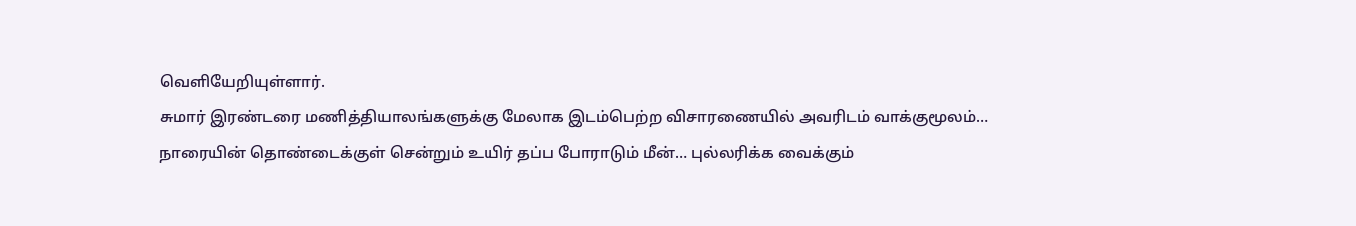வெளியேறியுள்ளார்.
சுமார் இரண்டரை மணித்தியாலங்களுக்கு மேலாக இடம்பெற்ற விசாரணையில் அவரிடம் வாக்குமூலம்…
நாரையின் தொண்டைக்குள் சென்றும் உயிர் தப்ப போராடும் மீன்… புல்லரிக்க வைக்கும்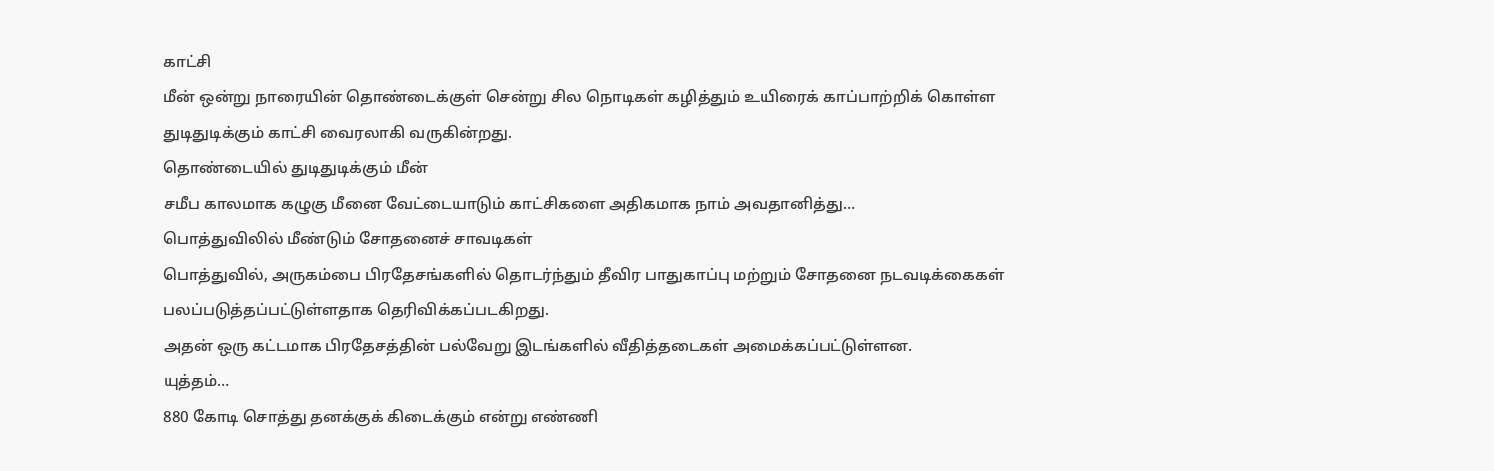காட்சி
மீன் ஒன்று நாரையின் தொண்டைக்குள் சென்று சில நொடிகள் கழித்தும் உயிரைக் காப்பாற்றிக் கொள்ள துடிதுடிக்கும் காட்சி வைரலாகி வருகின்றது.
தொண்டையில் துடிதுடிக்கும் மீன்
சமீப காலமாக கழுகு மீனை வேட்டையாடும் காட்சிகளை அதிகமாக நாம் அவதானித்து…
பொத்துவிலில் மீண்டும் சோதனைச் சாவடிகள்
பொத்துவில், அருகம்பை பிரதேசங்களில் தொடர்ந்தும் தீவிர பாதுகாப்பு மற்றும் சோதனை நடவடிக்கைகள் பலப்படுத்தப்பட்டுள்ளதாக தெரிவிக்கப்படகிறது.
அதன் ஒரு கட்டமாக பிரதேசத்தின் பல்வேறு இடங்களில் வீதித்தடைகள் அமைக்கப்பட்டுள்ளன.
யுத்தம்…
880 கோடி சொத்து தனக்குக் கிடைக்கும் என்று எண்ணி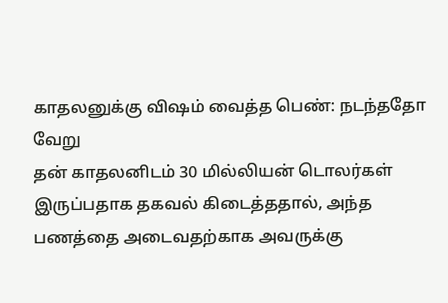காதலனுக்கு விஷம் வைத்த பெண்: நடந்ததோ வேறு
தன் காதலனிடம் 30 மில்லியன் டொலர்கள் இருப்பதாக தகவல் கிடைத்ததால், அந்த பணத்தை அடைவதற்காக அவருக்கு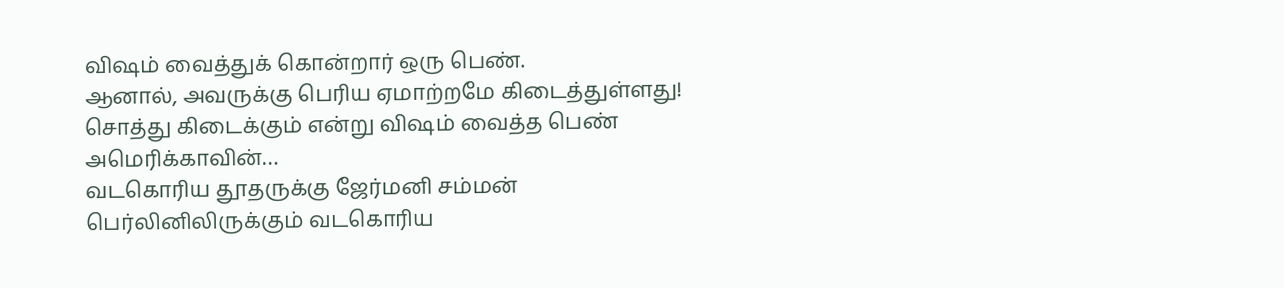விஷம் வைத்துக் கொன்றார் ஒரு பெண்.
ஆனால், அவருக்கு பெரிய ஏமாற்றமே கிடைத்துள்ளது!
சொத்து கிடைக்கும் என்று விஷம் வைத்த பெண்
அமெரிக்காவின்…
வடகொரிய தூதருக்கு ஜேர்மனி சம்மன்
பெர்லினிலிருக்கும் வடகொரிய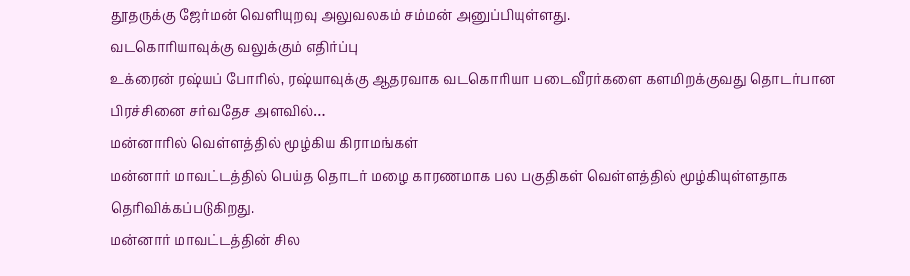தூதருக்கு ஜேர்மன் வெளியுறவு அலுவலகம் சம்மன் அனுப்பியுள்ளது.
வடகொரியாவுக்கு வலுக்கும் எதிர்ப்பு
உக்ரைன் ரஷ்யப் போரில், ரஷ்யாவுக்கு ஆதரவாக வடகொரியா படைவீரர்களை களமிறக்குவது தொடர்பான பிரச்சினை சர்வதேச அளவில்…
மன்னாரில் வெள்ளத்தில் மூழ்கிய கிராமங்கள்
மன்னார் மாவட்டத்தில் பெய்த தொடர் மழை காரணமாக பல பகுதிகள் வெள்ளத்தில் மூழ்கியுள்ளதாக தெரிவிக்கப்படுகிறது.
மன்னார் மாவட்டத்தின் சில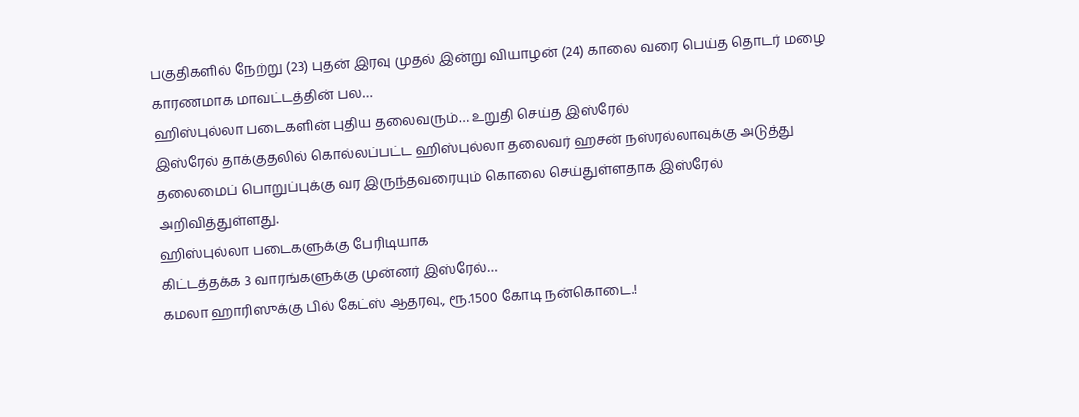பகுதிகளில் நேற்று (23) புதன் இரவு முதல் இன்று வியாழன் (24) காலை வரை பெய்த தொடர் மழை காரணமாக மாவட்டத்தின் பல…
ஹிஸ்புல்லா படைகளின் புதிய தலைவரும்… உறுதி செய்த இஸ்ரேல்
இஸ்ரேல் தாக்குதலில் கொல்லப்பட்ட ஹிஸ்புல்லா தலைவர் ஹசன் நஸ்ரல்லாவுக்கு அடுத்து தலைமைப் பொறுப்புக்கு வர இருந்தவரையும் கொலை செய்துள்ளதாக இஸ்ரேல் அறிவித்துள்ளது.
ஹிஸ்புல்லா படைகளுக்கு பேரிடியாக
கிட்டத்தக்க 3 வாரங்களுக்கு முன்னர் இஸ்ரேல்…
கமலா ஹாரிஸுக்கு பில் கேட்ஸ் ஆதரவு., ரூ.1500 கோடி நன்கொடை.!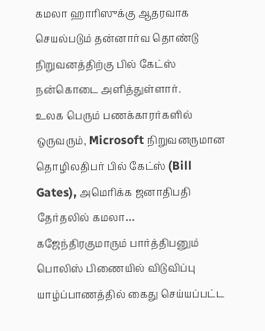கமலா ஹாரிஸுக்கு ஆதரவாக செயல்படும் தன்னார்வ தொண்டு நிறுவனத்திற்கு பில் கேட்ஸ் நன்கொடை அளித்துள்ளார்.
உலக பெரும் பணக்காரர்களில் ஒருவரும், Microsoft நிறுவனருமான தொழிலதிபர் பில் கேட்ஸ் (Bill Gates), அமெரிக்க ஜனாதிபதி தேர்தலில் கமலா…
கஜேந்திரகுமாரும் பார்த்திபனும் பொலிஸ் பிணையில் விடுவிப்பு
யாழ்ப்பாணத்தில் கைது செய்யப்பட்ட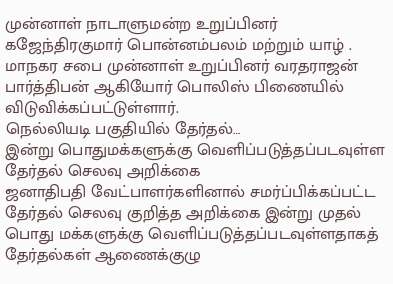முன்னாள் நாடாளுமன்ற உறுப்பினர் கஜேந்திரகுமார் பொன்னம்பலம் மற்றும் யாழ் . மாநகர சபை முன்னாள் உறுப்பினர் வரதராஜன் பார்த்திபன் ஆகியோர் பொலிஸ் பிணையில் விடுவிக்கப்பட்டுள்ளார்.
நெல்லியடி பகுதியில் தேர்தல்…
இன்று பொதுமக்களுக்கு வெளிப்படுத்தப்படவுள்ள தேர்தல் செலவு அறிக்கை
ஜனாதிபதி வேட்பாளர்களினால் சமர்ப்பிக்கப்பட்ட தேர்தல் செலவு குறித்த அறிக்கை இன்று முதல் பொது மக்களுக்கு வெளிப்படுத்தப்படவுள்ளதாகத் தேர்தல்கள் ஆணைக்குழு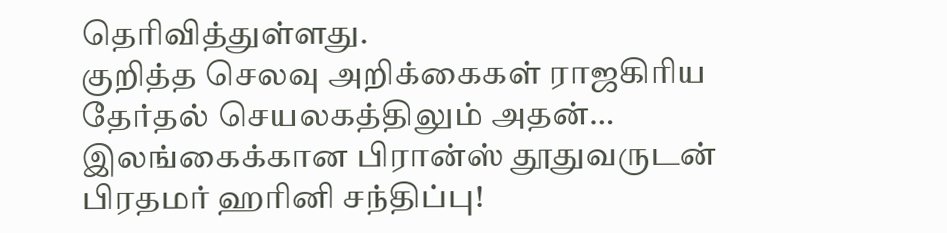தெரிவித்துள்ளது.
குறித்த செலவு அறிக்கைகள் ராஜகிரிய தேர்தல் செயலகத்திலும் அதன்…
இலங்கைக்கான பிரான்ஸ் தூதுவருடன் பிரதமர் ஹரினி சந்திப்பு!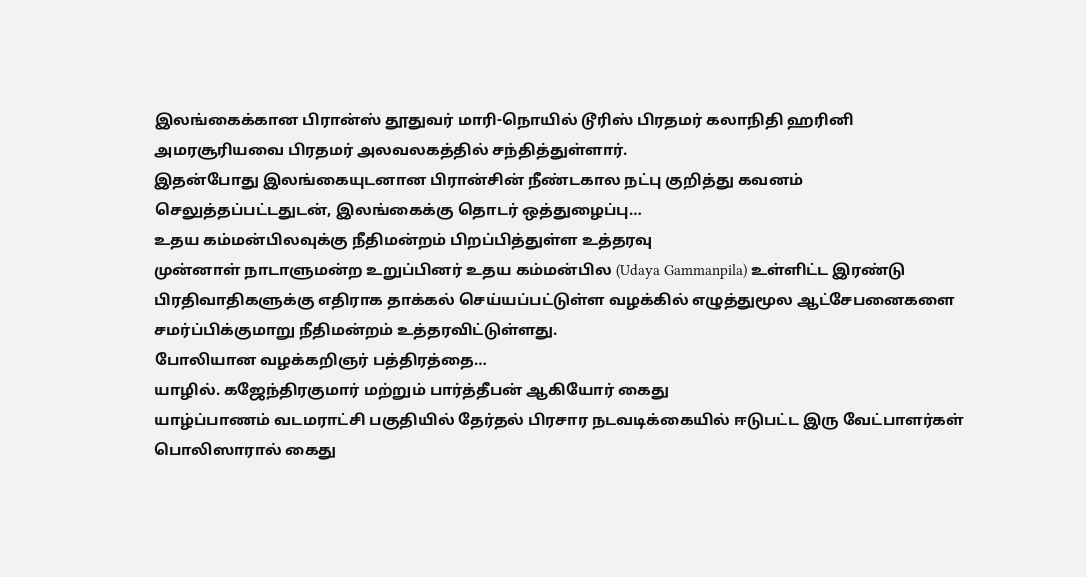இலங்கைக்கான பிரான்ஸ் தூதுவர் மாரி-நொயில் டூரிஸ் பிரதமர் கலாநிதி ஹரினி அமரசூரியவை பிரதமர் அலவலகத்தில் சந்தித்துள்ளார்.
இதன்போது இலங்கையுடனான பிரான்சின் நீண்டகால நட்பு குறித்து கவனம் செலுத்தப்பட்டதுடன், இலங்கைக்கு தொடர் ஒத்துழைப்பு…
உதய கம்மன்பிலவுக்கு நீதிமன்றம் பிறப்பித்துள்ள உத்தரவு
முன்னாள் நாடாளுமன்ற உறுப்பினர் உதய கம்மன்பில (Udaya Gammanpila) உள்ளிட்ட இரண்டு பிரதிவாதிகளுக்கு எதிராக தாக்கல் செய்யப்பட்டுள்ள வழக்கில் எழுத்துமூல ஆட்சேபனைகளை சமர்ப்பிக்குமாறு நீதிமன்றம் உத்தரவிட்டுள்ளது.
போலியான வழக்கறிஞர் பத்திரத்தை…
யாழில். கஜேந்திரகுமார் மற்றும் பார்த்தீபன் ஆகியோர் கைது
யாழ்ப்பாணம் வடமராட்சி பகுதியில் தேர்தல் பிரசார நடவடிக்கையில் ஈடுபட்ட இரு வேட்பாளர்கள் பொலிஸாரால் கைது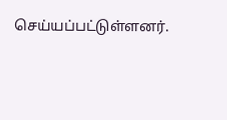செய்யப்பட்டுள்ளனர்.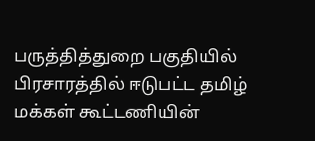பருத்தித்துறை பகுதியில் பிரசாரத்தில் ஈடுபட்ட தமிழ் மக்கள் கூட்டணியின்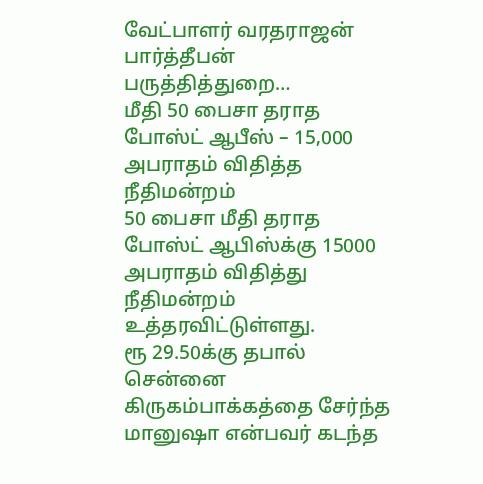வேட்பாளர் வரதராஜன் பார்த்தீபன் பருத்தித்துறை…
மீதி 50 பைசா தராத போஸ்ட் ஆபீஸ் – 15,000 அபராதம் விதித்த நீதிமன்றம்
50 பைசா மீதி தராத போஸ்ட் ஆபிஸ்க்கு 15000 அபராதம் விதித்து நீதிமன்றம் உத்தரவிட்டுள்ளது.
ரூ 29.50க்கு தபால்
சென்னை கிருகம்பாக்கத்தை சேர்ந்த மானுஷா என்பவர் கடந்த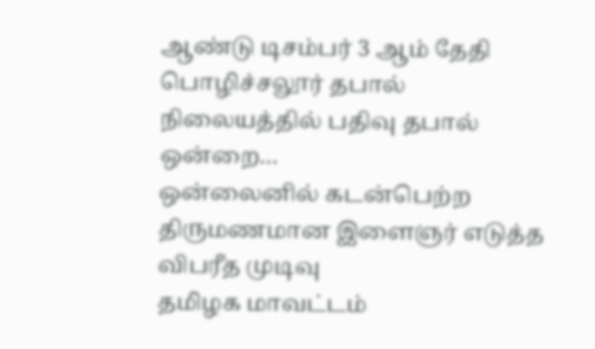ஆண்டு டிசம்பர் 3 ஆம் தேதி பொழிச்சலூர் தபால் நிலையத்தில் பதிவு தபால் ஒன்றை…
ஒன்லைனில் கடன்பெற்ற திருமணமான இளைஞர் எடுத்த விபரீத முடிவு
தமிழக மாவட்டம்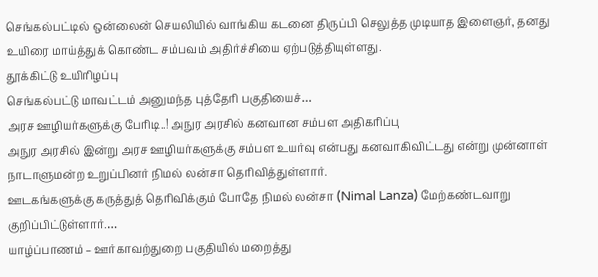செங்கல்பட்டில் ஒன்லைன் செயலியில் வாங்கிய கடனை திருப்பி செலுத்த முடியாத இளைஞர், தனது உயிரை மாய்த்துக் கொண்ட சம்பவம் அதிர்ச்சியை ஏற்படுத்தியுள்ளது.
தூக்கிட்டு உயிரிழப்பு
செங்கல்பட்டு மாவட்டம் அனுமந்த புத்தேரி பகுதியைச்…
அரச ஊழியர்களுக்கு பேரிடி..! அநுர அரசில் கனவான சம்பள அதிகரிப்பு
அநுர அரசில் இன்று அரச ஊழியர்களுக்கு சம்பள உயர்வு என்பது கனவாகிவிட்டது என்று முன்னாள் நாடாளுமன்ற உறுப்பினர் நிமல் லன்சா தெரிவித்துள்ளார்.
ஊடகங்களுக்கு கருத்துத் தெரிவிக்கும் போதே நிமல் லன்சா (Nimal Lanza) மேற்கண்டவாறு குறிப்பிட்டுள்ளார்.…
யாழ்ப்பாணம் – ஊர்காவற்துறை பகுதியில் மறைத்து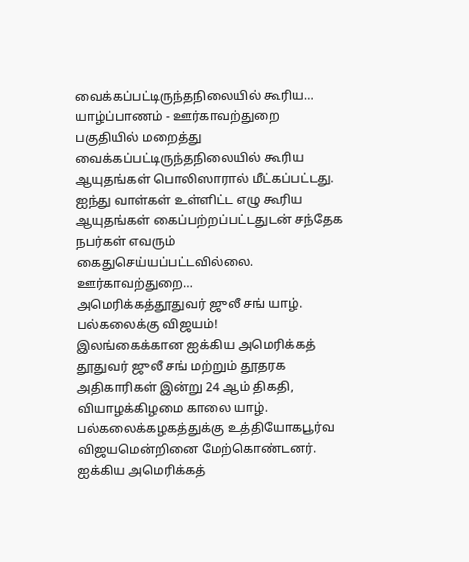வைக்கப்பட்டிருந்தநிலையில் கூரிய…
யாழ்ப்பாணம் - ஊர்காவற்துறை பகுதியில் மறைத்து வைக்கப்பட்டிருந்தநிலையில் கூரிய ஆயுதங்கள் பொலிஸாரால் மீட்கப்பட்டது.
ஐந்து வாள்கள் உள்ளிட்ட எழு கூரிய ஆயுதங்கள் கைப்பற்றப்பட்டதுடன் சந்தேக நபர்கள் எவரும் கைதுசெய்யப்பட்டவில்லை.
ஊர்காவற்துறை…
அமெரிக்கத்தூதுவர் ஜுலீ சங் யாழ். பல்கலைக்கு விஜயம்!
இலங்கைக்கான ஐக்கிய அமெரிக்கத் தூதுவர் ஜுலீ சங் மற்றும் தூதரக அதிகாரிகள் இன்று 24 ஆம் திகதி, வியாழக்கிழமை காலை யாழ். பல்கலைக்கழகத்துக்கு உத்தியோகபூர்வ விஜயமென்றினை மேற்கொண்டனர்.
ஐக்கிய அமெரிக்கத்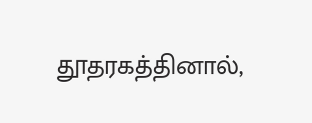தூதரகத்தினால்,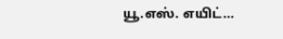யூ.எஸ். எயிட்…